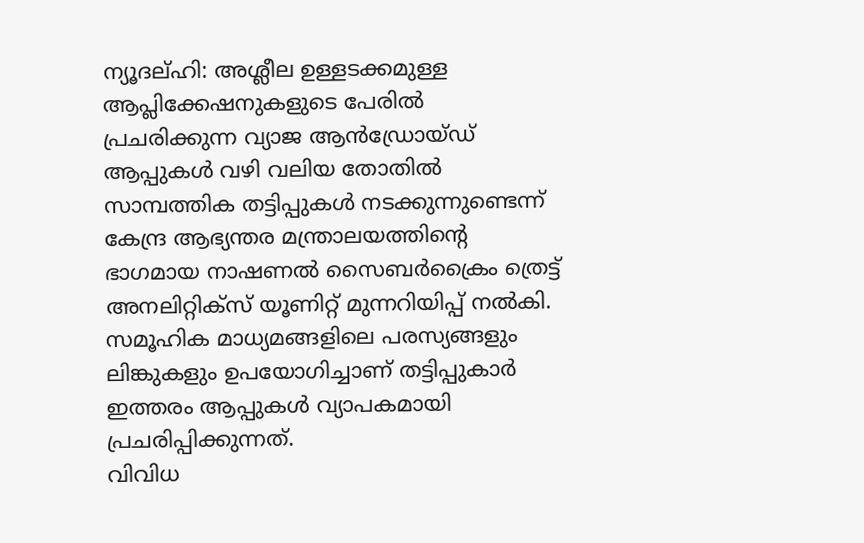ന്യൂദല്ഹി: അശ്ലീല ഉള്ളടക്കമുള്ള ആപ്ലിക്കേഷനുകളുടെ പേരിൽ പ്രചരിക്കുന്ന വ്യാജ ആൻഡ്രോയ്ഡ് ആപ്പുകൾ വഴി വലിയ തോതിൽ സാമ്പത്തിക തട്ടിപ്പുകൾ നടക്കുന്നുണ്ടെന്ന് കേന്ദ്ര ആഭ്യന്തര മന്ത്രാലയത്തിന്റെ ഭാഗമായ നാഷണൽ സൈബർക്രൈം ത്രെട്ട് അനലിറ്റിക്സ് യൂണിറ്റ് മുന്നറിയിപ്പ് നൽകി.
സമൂഹിക മാധ്യമങ്ങളിലെ പരസ്യങ്ങളും ലിങ്കുകളും ഉപയോഗിച്ചാണ് തട്ടിപ്പുകാർ ഇത്തരം ആപ്പുകൾ വ്യാപകമായി പ്രചരിപ്പിക്കുന്നത്.
വിവിധ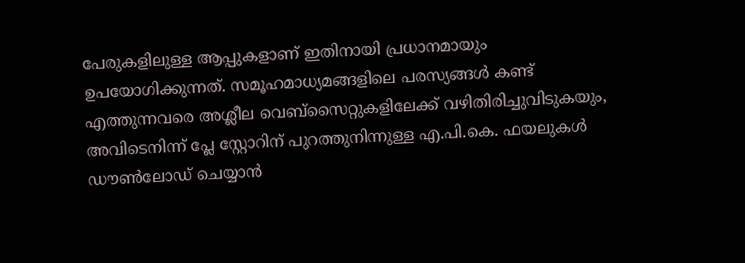പേരുകളിലുള്ള ആപ്പുകളാണ് ഇതിനായി പ്രധാനമായും ഉപയോഗിക്കുന്നത്. സമൂഹമാധ്യമങ്ങളിലെ പരസ്യങ്ങൾ കണ്ട് എത്തുന്നവരെ അശ്ലീല വെബ്സൈറ്റുകളിലേക്ക് വഴിതിരിച്ചുവിടുകയും, അവിടെനിന്ന് പ്ലേ സ്റ്റോറിന് പുറത്തുനിന്നുള്ള എ.പി.കെ. ഫയലുകൾ ഡൗൺലോഡ് ചെയ്യാൻ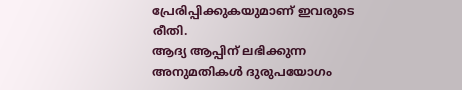പ്രേരിപ്പിക്കുകയുമാണ് ഇവരുടെ രീതി.
ആദ്യ ആപ്പിന് ലഭിക്കുന്ന അനുമതികൾ ദുരുപയോഗം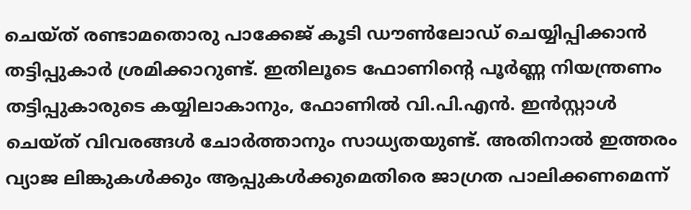ചെയ്ത് രണ്ടാമതൊരു പാക്കേജ് കൂടി ഡൗൺലോഡ് ചെയ്യിപ്പിക്കാൻ തട്ടിപ്പുകാർ ശ്രമിക്കാറുണ്ട്. ഇതിലൂടെ ഫോണിന്റെ പൂർണ്ണ നിയന്ത്രണം തട്ടിപ്പുകാരുടെ കയ്യിലാകാനും, ഫോണിൽ വി.പി.എൻ. ഇൻസ്റ്റാൾ ചെയ്ത് വിവരങ്ങൾ ചോർത്താനും സാധ്യതയുണ്ട്. അതിനാൽ ഇത്തരം വ്യാജ ലിങ്കുകൾക്കും ആപ്പുകൾക്കുമെതിരെ ജാഗ്രത പാലിക്കണമെന്ന്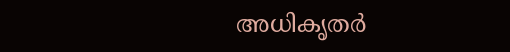അധികൃതർ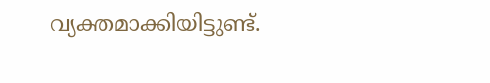വ്യക്തമാക്കിയിട്ടുണ്ട്.